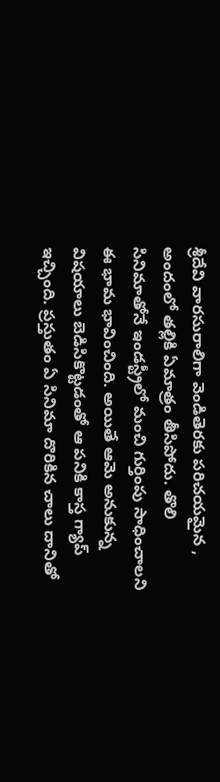శ్రీదేవి వారసురాలిగా వెండితెరకు పరిచయమైన , అందంలో తల్లికి ఏమాత్రం తీసిపోదు. తొలి సినిమాతోనే ఇండస్ట్రీలో మంచి గుర్తింపు సాధించాలని ఈ భామ భావించింది. అయితే ఆమె అనుకున్న విషయాలు బెడిసికొట్టడంతో ఆ పనికి కాస్త గ్యాప్ ఇచ్చింది. ప్రస్తుతం ఏ సినిమా దొరికిన చాలు దానితో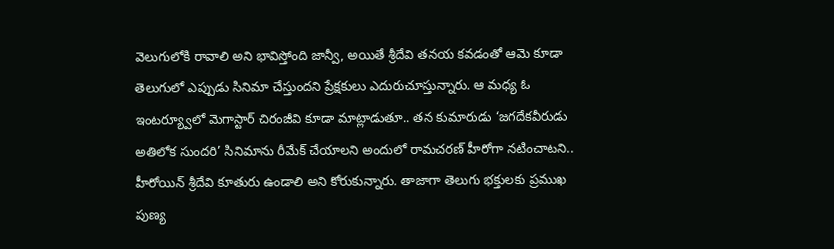వెలుగులోకి రావాలి అని భావిస్తోంది జాన్వీ, అయితే శ్రీదేవి తనయ కవడంతో ఆమె కూడా తెలుగులో ఎప్పుడు సినిమా చేస్తుందని ప్రేక్షకులు ఎదురుచూస్తున్నారు. ఆ మధ్య ఓ ఇంటర్య్వూలో మెగాస్టార్ చిరంజీవి కూడా మాట్లాడుతూ.. తన కుమారుడు ‘జగదేకవీరుడు అతిలోక సుందరి’ సినిమాను రీమేక్ చేయాలని అందులో రామచరణ్ హీరోగా నటించాటని.. హీరోయిన్ శ్రీదేవి కూతురు ఉండాలి అని కోరుకున్నారు. తాజాగా తెలుగు భక్తులకు ప్రముఖ పుణ్య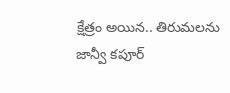క్షేత్రం అయిన.. తిరుమలను జాన్వీ కపూర్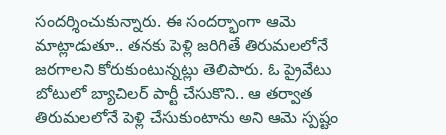సందర్శించుకున్నారు. ఈ సందర్భాంగా ఆమె మాట్లాడుతూ.. తనకు పెళ్లి జరిగితే తిరుమలలోనే జరగాలని కోరుకుంటున్నట్లు తెలిపారు. ఓ ప్రైవేటు బోటులో బ్యాచిలర్ పార్టీ చేసుకొని.. ఆ తర్వాత తిరుమలలోనే పెళ్లి చేసుకుంటాను అని ఆమె స్పష్టం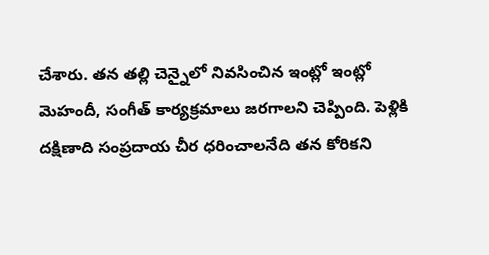చేశారు. తన తల్లి చెన్నైలో నివసించిన ఇంట్లో ఇంట్లో మెహందీ, సంగీత్ కార్యక్రమాలు జరగాలని చెప్పింది. పెళ్లికి దక్షిణాది సంప్రదాయ చీర ధరించాలనేది తన కోరికని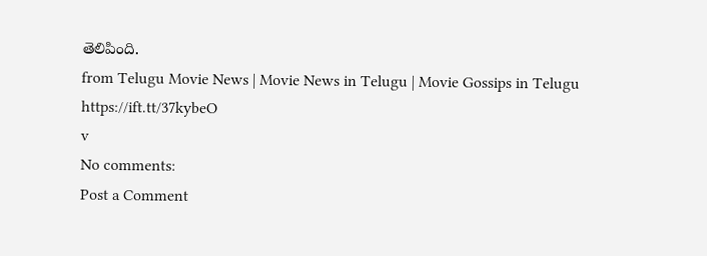తెలిపింది.
from Telugu Movie News | Movie News in Telugu | Movie Gossips in Telugu https://ift.tt/37kybeO
v
No comments:
Post a Comment